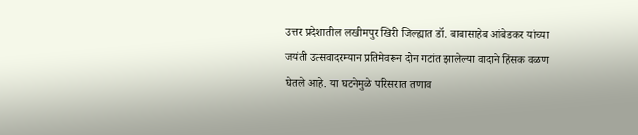उत्तर प्रदेशातील लखीमपुर खिरी जिल्ह्यात डॉ. बाबासाहेब आंबेडकर यांच्या जयंती उत्सवादरम्यान प्रतिमेवरून दोन गटांत झालेल्या वादाने हिंसक वळण घेतले आहे. या घटनेमुळे परिसरात तणाव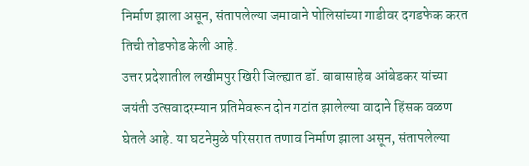निर्माण झाला असून, संतापलेल्या जमावाने पोलिसांच्या गाडीवर दगडफेक करत तिची तोडफोड केली आहे.
उत्तर प्रदेशातील लखीमपुर खिरी जिल्ह्यात डॉ. बाबासाहेब आंबेडकर यांच्या जयंती उत्सवादरम्यान प्रतिमेवरून दोन गटांत झालेल्या वादाने हिंसक वळण घेतले आहे. या घटनेमुळे परिसरात तणाव निर्माण झाला असून, संतापलेल्या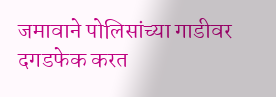जमावाने पोलिसांच्या गाडीवर दगडफेक करत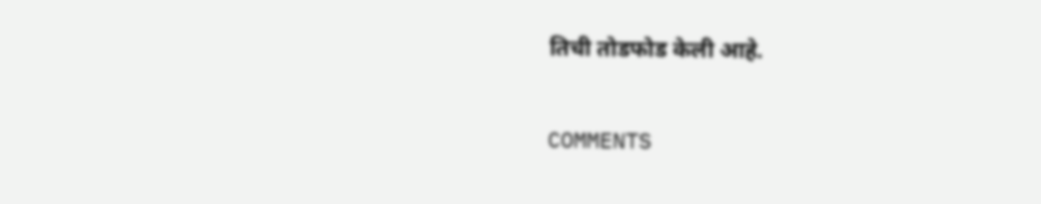तिची तोडफोड केली आहे.

COMMENTS